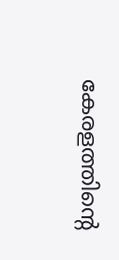കേരളത്തിന്റെ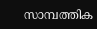സാമ്പത്തിക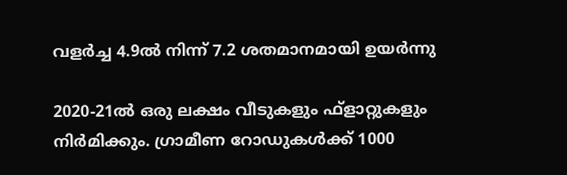വളര്‍ച്ച 4.9ല്‍ നിന്ന് 7.2 ശതമാനമായി ഉയര്‍ന്നു

2020-21ല്‍ ഒരു ലക്ഷം വീടുകളും ഫ്‌ളാറ്റുകളും നിര്‍മിക്കും. ഗ്രാമീണ റോഡുകള്‍ക്ക് 1000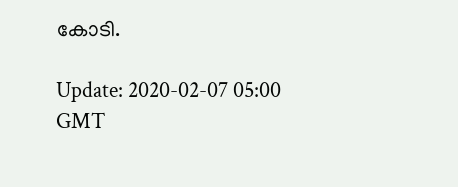കോടി.

Update: 2020-02-07 05:00 GMT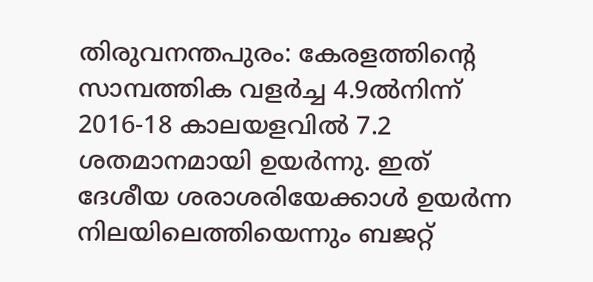തിരുവനന്തപുരം: കേരളത്തിന്റെ സാമ്പത്തിക വളര്‍ച്ച 4.9ല്‍നിന്ന് 2016-18 കാലയളവില്‍ 7.2 ശതമാനമായി ഉയര്‍ന്നു. ഇത് ദേശീയ ശരാശരിയേക്കാള്‍ ഉയര്‍ന്ന നിലയിലെത്തിയെന്നും ബജറ്റ്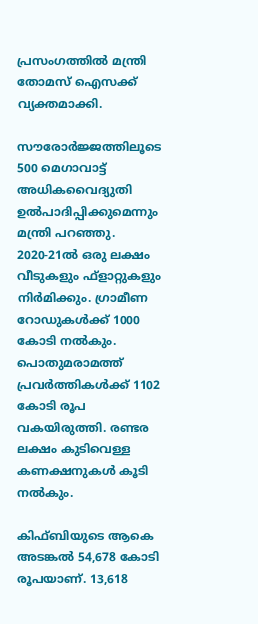പ്രസംഗത്തില്‍ മന്ത്രി തോമസ് ഐസക്ക് വ്യക്തമാക്കി.

സൗരോർജ്ജത്തിലൂടെ 500 മെഗാവാട്ട് അധികവൈദ്യുതി ഉല്‍പാദിപ്പിക്കുമെന്നും മന്ത്രി പറഞ്ഞു. 2020-21ല്‍ ഒരു ലക്ഷം വീടുകളും ഫ്‌ളാറ്റുകളും നിര്‍മിക്കും. ഗ്രാമീണ റോഡുകള്‍ക്ക് 1000 കോടി നൽകും. പൊതുമരാമത്ത് പ്രവര്‍ത്തികള്‍ക്ക് 1102 കോടി രൂപ വകയിരുത്തി. രണ്ടര ലക്ഷം കുടിവെള്ള കണക്ഷനുകള്‍ കൂടി നല്‍കും.

കിഫ്ബിയുടെ ആകെ അടങ്കല്‍ 54,678 കോടി രൂപയാണ്. 13,618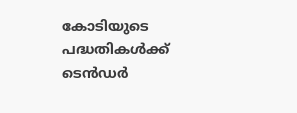കോടിയുടെ പദ്ധതികള്‍ക്ക് ടെന്‍ഡര്‍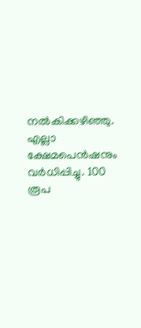നല്‍കിക്കഴിഞ്ഞു. എല്ലാ ക്ഷേമപെന്‍ഷനും വര്‍ധിപ്പിച്ചു. 100 രൂപ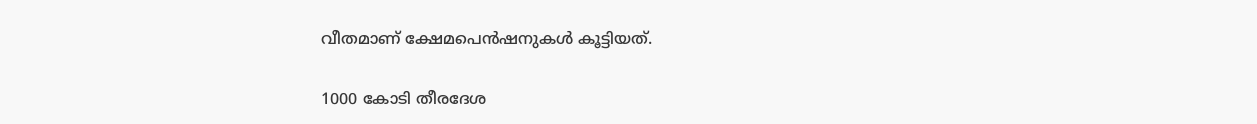വീതമാണ് ക്ഷേമപെന്‍ഷനുകള്‍ കൂട്ടിയത്.

1000 കോടി തീരദേശ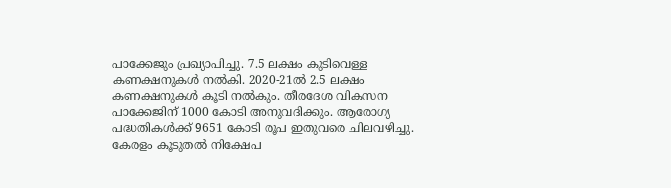പാക്കേജും പ്രഖ്യാപിച്ചു. 7.5 ലക്ഷം കുടിവെള്ള കണക്ഷനുകള്‍ നല്‍കി. 2020-21ല്‍ 2.5 ലക്ഷം കണക്ഷനുകള്‍ കൂടി നല്‍കും. തീരദേശ വികസന പാക്കേജിന് 1000 കോടി അനുവദിക്കും. ആരോഗ്യ പദ്ധതികള്‍ക്ക് 9651 കോടി രൂപ ഇതുവരെ ചിലവഴിച്ചു. കേരളം കൂടുതല്‍ നിക്ഷേപ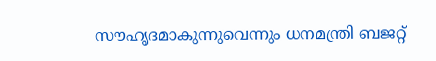സൗഹൃദമാകുന്നുവെന്നും ധനമന്ത്രി ബജറ്റ്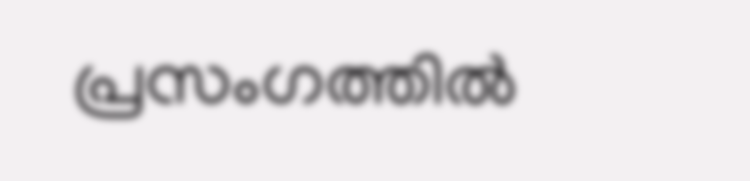പ്രസംഗത്തില്‍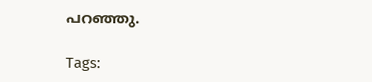പറഞ്ഞു.

Tags: